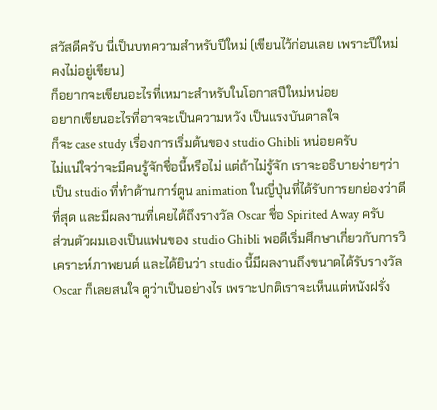สวัสดีครับ นี่เป็นบทความสำหรับปีใหม่ (เขียนไว้ก่อนเลย เพราะปีใหม่คงไม่อยู่เขียน)
ก็อยากจะเขียนอะไรที่เหมาะสำหรับในโอกาสปีใหม่หน่อย
อยากเขียนอะไรที่อาจจะเป็นความหวัง เป็นแรงบันดาลใจ
ก็จะ case study เรื่องการเริ่มต้นของ studio Ghibli หน่อยครับ
ไม่แน่ใจว่าจะมีคนรู้จักชื่อนี้หรือไม่ แต่ถ้าไม่รู้จัก เราจะอธิบายง่ายๆว่า เป็น studio ที่ทำด้านการ์ตูน animation ในญี่ปุ่นที่ได้รับการยกย่องว่าดีที่สุด และมีผลงานที่เคยได้ถึงรางวัล Oscar ชื่อ Spirited Away ครับ
ส่วนตัวผมเองเป็นแฟนของ studio Ghibli พอดีเริ่มศึกษาเกี่ยวกับการวิเคราะห์ภาพยนต์ และได้ยินว่า studio นี้มีผลงานถึงขนาดได้รับรางวัล Oscar ก็เลยสนใจ ดูว่าเป็นอย่างไร เพราะปกติเราจะเห็นแต่หนังฝรั่ง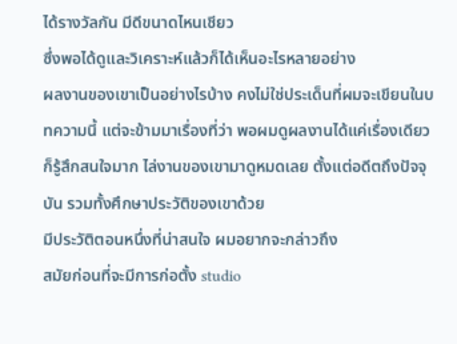ได้รางวัลกัน มีดีขนาดไหนเชียว
ซึ่งพอได้ดูและวิเคราะห์แล้วก็ได้เห็นอะไรหลายอย่าง
ผลงานของเขาเป็นอย่างไรบ้าง คงไม่ใช่ประเด็นที่ผมจะเขียนในบทความนี้ แต่จะข้ามมาเรื่องที่ว่า พอผมดูผลงานได้แค่เรื่องเดียว ก็รู้สึกสนใจมาก ไล่งานของเขามาดูหมดเลย ตั้งแต่อดีตถึงปัจจุบัน รวมทั้งศึกษาประวัติของเขาด้วย
มีประวัติตอนหนึ่งที่น่าสนใจ ผมอยากจะกล่าวถึง
สมัยก่อนที่จะมีการก่อตั้ง studio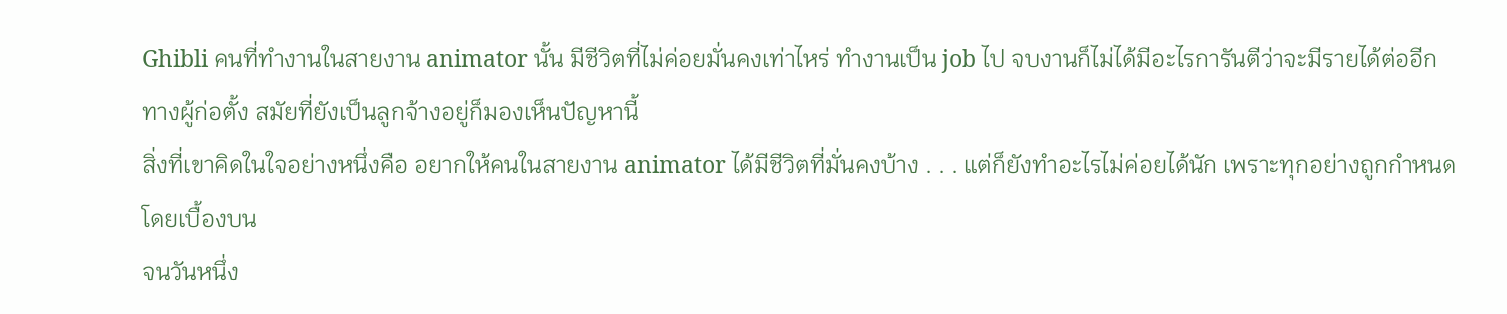Ghibli คนที่ทำงานในสายงาน animator นั้น มีชีวิตที่ไม่ค่อยมั่นคงเท่าไหร่ ทำงานเป็น job ไป จบงานก็ไม่ได้มีอะไรการันตีว่าจะมีรายได้ต่ออีก
ทางผู้ก่อตั้ง สมัยที่ยังเป็นลูกจ้างอยู่ก็มองเห็นปัญหานี้
สิ่งที่เขาคิดในใจอย่างหนึ่งคือ อยากให้คนในสายงาน animator ได้มีชีวิตที่มั่นคงบ้าง . . . แต่ก็ยังทำอะไรไม่ค่อยได้นัก เพราะทุกอย่างถูกกำหนดโดยเบื้องบน
จนวันหนึ่ง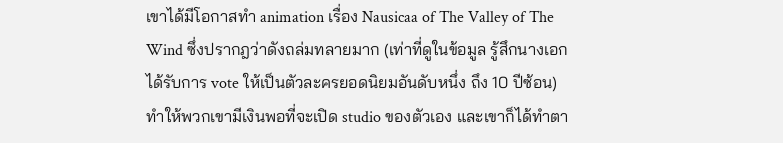เขาได้มีโอกาสทำ animation เรื่อง Nausicaa of The Valley of The Wind ซึ่งปรากฎว่าดังถล่มทลายมาก (เท่าที่ดูในข้อมูล รู้สึกนางเอกได้รับการ vote ให้เป็นตัวละครยอดนิยมอันดับหนึ่ง ถึง 10 ปีซ้อน)
ทำให้พวกเขามีเงินพอที่จะเปิด studio ของตัวเอง และเขาก็ได้ทำตา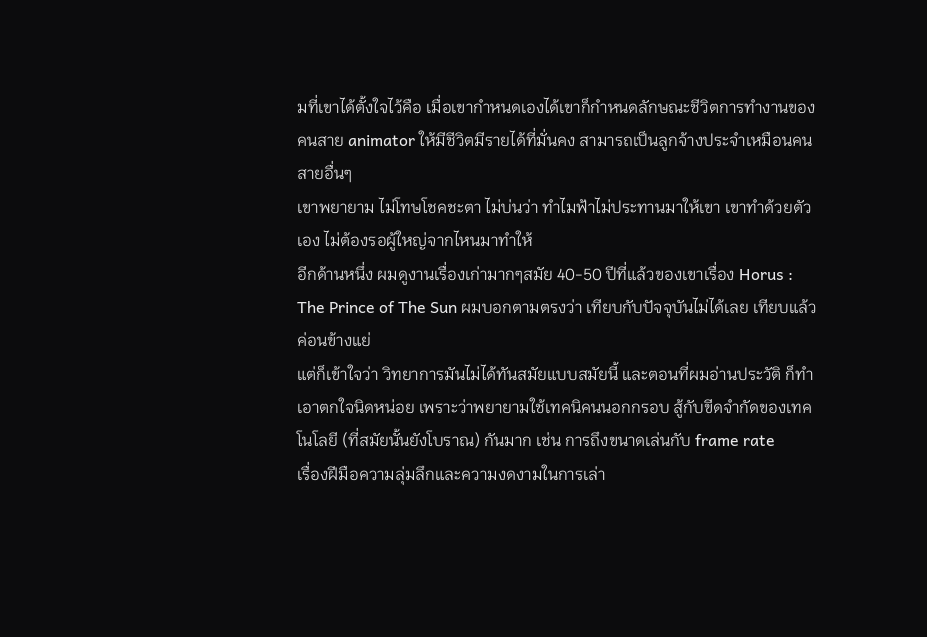มที่เขาได้ตั้งใจไว้คือ เมื่อเขากำหนดเองได้เขาก็กำหนดลักษณะชีวิตการทำงานของคนสาย animator ให้มีชีวิตมีรายได้ที่มั่นคง สามารถเป็นลูกจ้างประจำเหมือนคนสายอื่นๆ
เขาพยายาม ไม่โทษโชคชะตา ไม่บ่นว่า ทำไมฟ้าไม่ประทานมาให้เขา เขาทำด้วยตัวเอง ไม่ต้องรอผู้ใหญ่จากไหนมาทำให้
อีกด้านหนึ่ง ผมดูงานเรื่องเก่ามากๆสมัย 40-50 ปีที่แล้วของเขาเรื่อง Horus : The Prince of The Sun ผมบอกตามตรงว่า เทียบกับปัจจุบันไม่ได้เลย เทียบแล้วค่อนข้างแย่
แต่ก็เข้าใจว่า วิทยาการมันไม่ได้ทันสมัยแบบสมัยนี้ และตอนที่ผมอ่านประวัติ ก็ทำเอาตกใจนิดหน่อย เพราะว่าพยายามใช้เทคนิคนนอกกรอบ สู้กับขีดจำกัดของเทคโนโลยี (ที่สมัยนั้นยังโบราณ) กันมาก เช่น การถึงขนาดเล่นกับ frame rate
เรื่องฝีมือความลุ่มลึกและความงดงามในการเล่า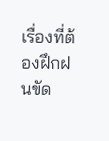เรื่องที่ต้องฝึกฝนขัด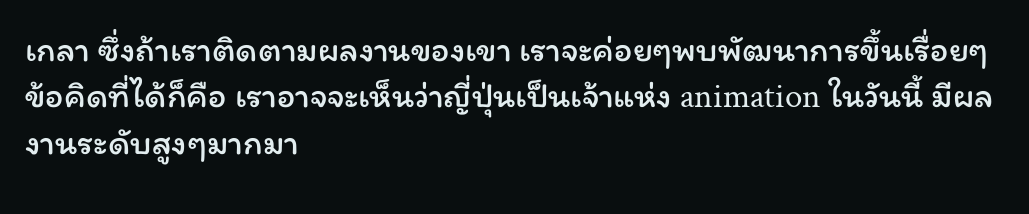เกลา ซึ่งถ้าเราติดตามผลงานของเขา เราจะค่อยๆพบพัฒนาการขึ้นเรื่อยๆ
ข้อคิดที่ได้ก็คือ เราอาจจะเห็นว่าญี่ปุ่นเป็นเจ้าแห่ง animation ในวันนี้ มีผลงานระดับสูงๆมากมา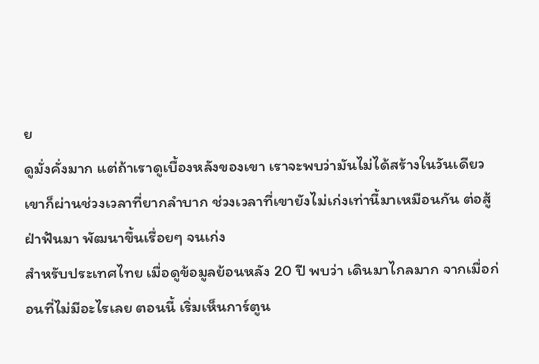ย
ดูมั่งคั่งมาก แต่ถ้าเราดูเบื้องหลังของเขา เราจะพบว่ามันไม่ได้สร้างในวันเดียว
เขาก็ผ่านช่วงเวลาที่ยากลำบาก ช่วงเวลาที่เขายังไม่เก่งเท่านี้มาเหมือนกัน ต่อสู้ฝ่าฟันมา พัฒนาขึ้นเรื่อยๆ จนเก่ง
สำหรับประเทศไทย เมื่อดูข้อมูลย้อนหลัง 20 ปี พบว่า เดินมาไกลมาก จากเมื่อก่อนที่ไม่มีอะไรเลย ตอนนี้ เริ่มเห็นการ์ตูน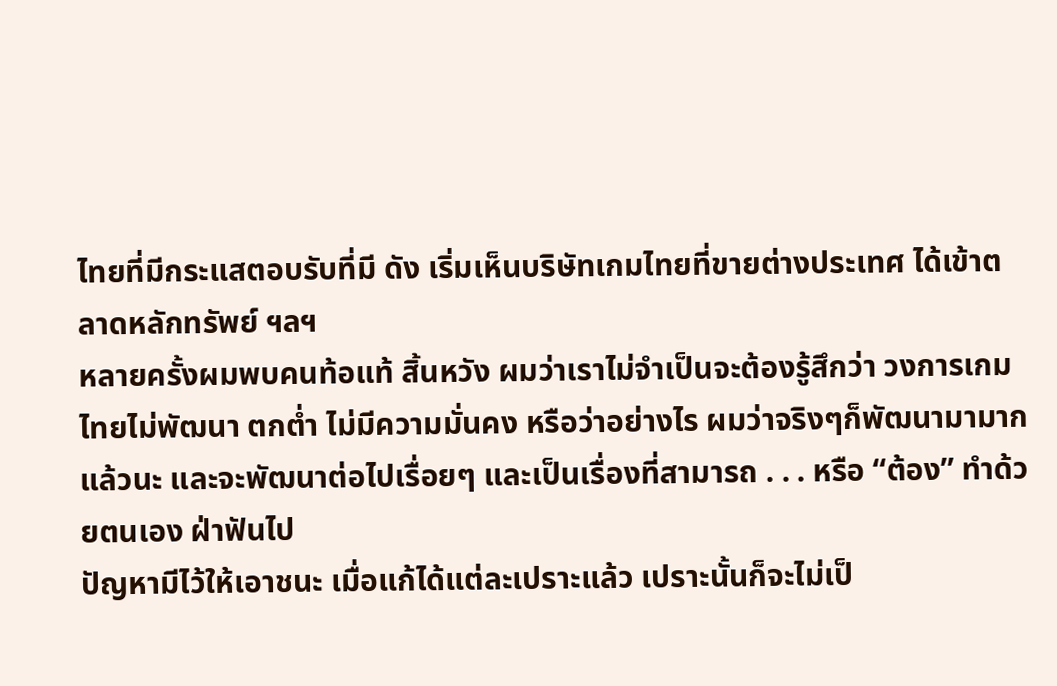ไทยที่มีกระแสตอบรับที่มี ดัง เริ่มเห็นบริษัทเกมไทยที่ขายต่างประเทศ ได้เข้าตลาดหลักทรัพย์ ฯลฯ
หลายครั้งผมพบคนท้อแท้ สิ้นหวัง ผมว่าเราไม่จำเป็นจะต้องรู้สึกว่า วงการเกมไทยไม่พัฒนา ตกต่ำ ไม่มีความมั่นคง หรือว่าอย่างไร ผมว่าจริงๆก็พัฒนามามากแล้วนะ และจะพัฒนาต่อไปเรื่อยๆ และเป็นเรื่องที่สามารถ . . . หรือ “ต้อง” ทำด้วยตนเอง ฝ่าฟันไป
ปัญหามีไว้ให้เอาชนะ เมื่อแก้ได้แต่ละเปราะแล้ว เปราะนั้นก็จะไม่เป็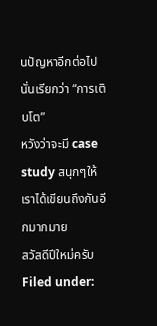นปัญหาอีกต่อไป นั่นเรียกว่า “การเติบโต”
หวังว่าจะมี case study สนุกๆให้เราได้เขียนถึงกันอีกมากมาย
สวัสดีปีใหม่ครับ
Filed under: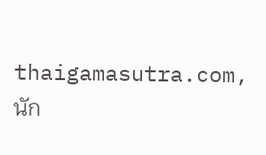thaigamasutra.com, นัก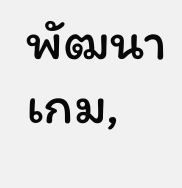พัฒนาเกม,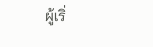ผู้เริ่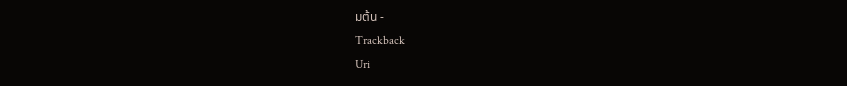มต้น -
Trackback
Uri